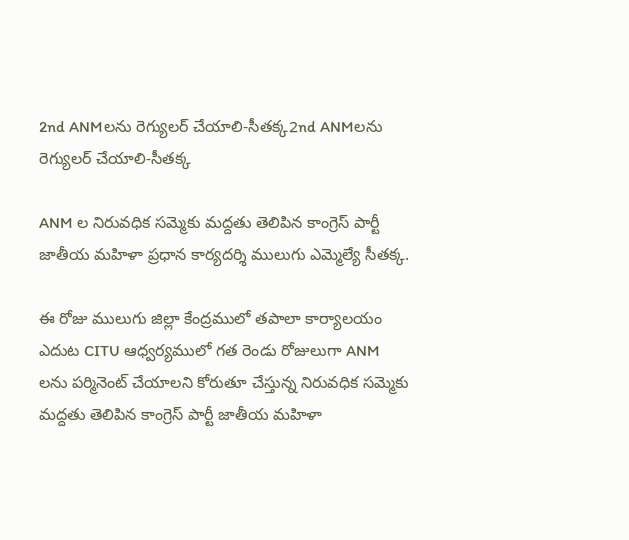2nd ANMలను రెగ్యులర్ చేయాలి-సీతక్క2nd ANMలను రెగ్యులర్ చేయాలి-సీతక్క

ANM ల నిరువధిక సమ్మెకు మద్దతు తెలిపిన కాంగ్రెస్ పార్టీ జాతీయ మహిళా ప్రధాన కార్యదర్శి ములుగు ఎమ్మెల్యే సీతక్క.

ఈ రోజు ములుగు జిల్లా కేంద్రములో తపాలా కార్యాలయం ఎదుట CITU ఆధ్వర్యములో గత రెండు రోజులుగా ANM లను పర్మినెంట్ చేయాలని కోరుతూ చేస్తున్న నిరువధిక సమ్మెకు మద్దతు తెలిపిన కాంగ్రెస్ పార్టీ జాతీయ మహిళా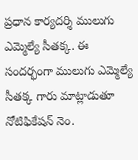ప్రధాన కార్యదర్శి ములుగు ఎమ్మెల్యే సీతక్క. ఈ సందర్భంగా ములుగు ఎమ్మెల్యే సీతక్క గారు మాట్లాడుతూ నోటిఫికేషన్ నెం.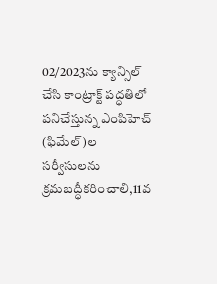02/2023ను క్యాన్సిల్ చేసి కాంట్రాక్ట్ పద్ధతిలో పనిచేస్తున్న ఎంపిహెచ్ (ఫిమేల్)ల సర్వీసులను క్రమబద్ధీకరించాలి,11వ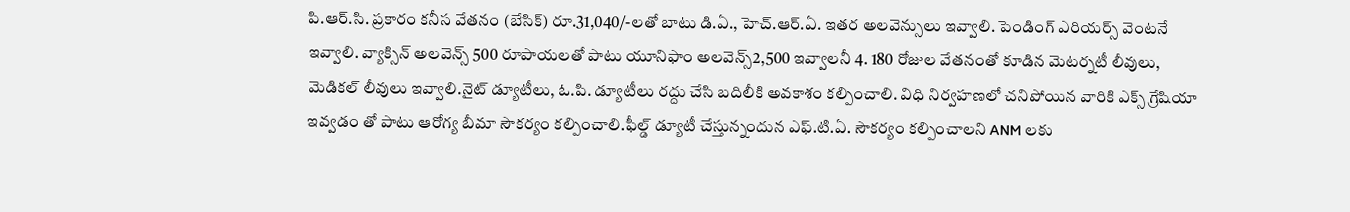పి.ఆర్.సి. ప్రకారం కనీస వేతనం (బేసిక్) రూ.31,040/-లతో బాటు డి.ఏ., హెచ్.ఆర్.ఏ. ఇతర అలవెన్సులు ఇవ్వాలి. పెండింగ్ ఎరియర్స్ వెంటనే ఇవ్వాలి. వ్యాక్సిన్ అలవెన్స్ 500 రూపాయలతో పాటు యూనిఫాం అలవెన్స్2,500 ఇవ్వాలనీ 4. 180 రోజుల వేతనంతో కూడిన మెటర్నటీ లీవులు, మెడికల్ లీవులు ఇవ్వాలి.నైట్ డ్యూటీలు, ఓ.పి. డ్యూటీలు రద్దు చేసి బదిలీకి అవకాశం కల్పించాలి. విధి నిర్వహణలో చనిపోయిన వారికి ఎక్స్ గ్రేషియా ఇవ్వడం తో పాటు ఆరోగ్య బీమా సౌకర్యం కల్పించాలి.ఫీల్డ్ డ్యూటీ చేస్తున్నందున ఎఫ్.టి.ఏ. సౌకర్యం కల్పించాలని ANM లకు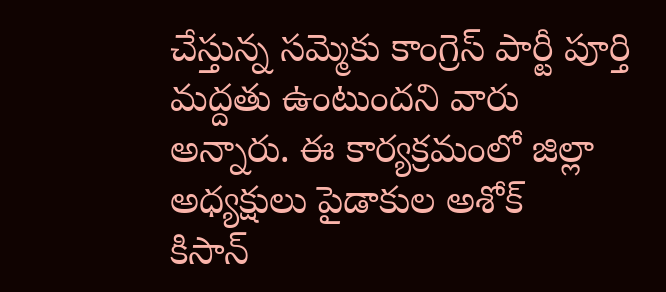చేస్తున్న సమ్మెకు కాంగ్రెస్ పార్టీ పూర్తి మద్దతు ఉంటుందని వారు అన్నారు. ఈ కార్యక్రమంలో జిల్లా అధ్యక్షులు పైడాకుల అశోక్
కిసాన్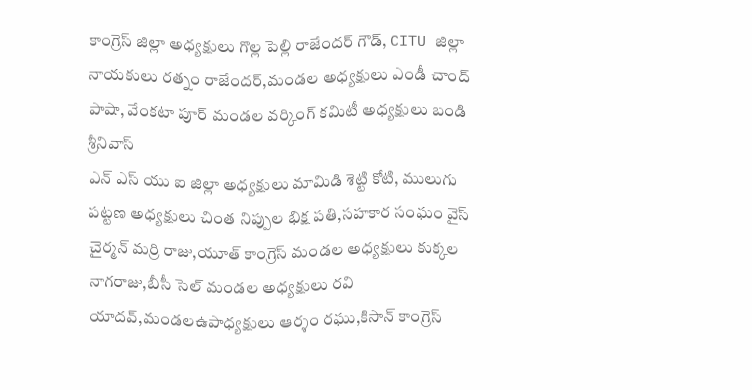కాంగ్రెస్ జిల్లా అధ్యక్షులు గొల్ల పెల్లి రాజేందర్ గౌడ్, CITU జిల్లా నాయకులు రత్నం రాజేందర్,మండల అధ్యక్షులు ఎండీ చాంద్ పాషా, వేంకటా పూర్ మండల వర్కింగ్ కమిటీ అధ్యక్షులు బండి శ్రీనివాస్
ఎన్ ఎస్ యు ఐ జిల్లా అధ్యక్షులు మామిడి శెట్టి కోటి, ములుగు పట్టణ అధ్యక్షులు చింత నిప్పుల భిక్ష పతి,సహకార సంఘం వైస్ చైర్మన్ మర్రి రాజు,యూత్ కాంగ్రెస్ మండల అధ్యక్షులు కుక్కల నాగరాజు,బీసీ సెల్ మండల అధ్యక్షులు రవి యాదవ్,మండలఉపాధ్యక్షులు ఆర్శం రఘు,కిసాన్ కాంగ్రెస్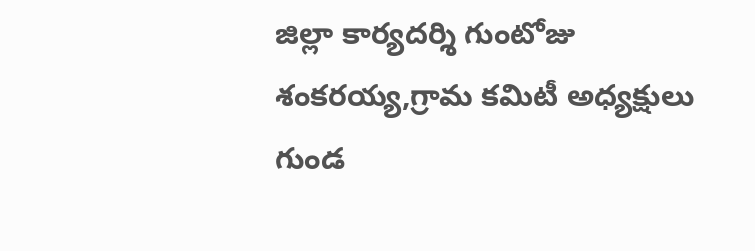జిల్లా కార్యదర్శి గుంటోజు శంకరయ్య,గ్రామ కమిటీ అధ్యక్షులు గుండ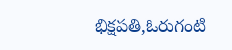భిక్షపతి,ఓరుగంటి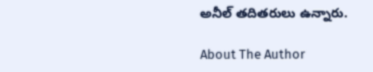అనీల్ తదితరులు ఉన్నారు.

About The Author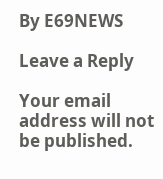By E69NEWS

Leave a Reply

Your email address will not be published.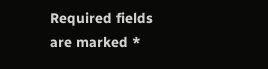Required fields are marked *